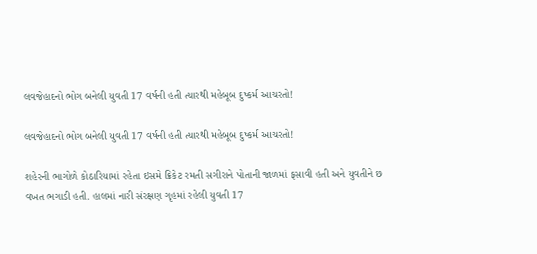લવજેહાદનો ભોગ બનેલી યુવતી 17 વર્ષની હતી ત્યારથી મહેબૂબ દુષ્કર્મ આચરતો!

લવજેહાદનો ભોગ બનેલી યુવતી 17 વર્ષની હતી ત્યારથી મહેબૂબ દુષ્કર્મ આચરતો!

શહેરની ભાગોળે કોઠારિયામાં રહેતા ઇસમે ક્રિકેટ રમતી સગીરાને પોતાની જાળમાં ફસાવી હતી અને યુવતીને છ વખત ભગાડી હતી. હાલમાં નારી સંરક્ષણ ગૃહમાં રહેલી યુવતી 17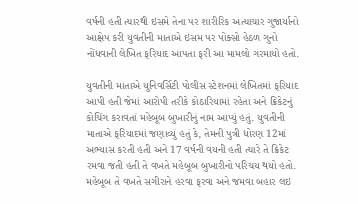વર્ષની હતી ત્યારથી ઇસમે તેના પર શારીરિક અત્યાચાર ગુજાર્યાનો આક્ષેપ કરી યુવતીની માતાએ ઇસમ પર પોક્સો હેઠળ ગુનો નોંધવાની લેખિત ફરિયાદ આપતા ફરી આ મામલો ગરમાયો હતો.

યુવતીની માતાએ યુનિવર્સિટી પોલીસ સ્ટેશનમાં લેખિતમાં ફરિયાદ આપી હતી જેમાં આરોપી તરીકે કોઠારિયામાં રહેતા અને ક્રિકેટનું કોચિંગ કરાવતાં મહેબૂબ બુખારીનું નામ આપ્યું હતું. યુવતીની માતાએ ફરિયાદમાં જણાવ્યું હતું કે, તેમની પુત્રી ધોરણ 12માં અભ્યાસ કરતી હતી અને 17 વર્ષની વયની હતી ત્યારે તે ક્રિકેટ રમવા જતી હતી તે વખતે મહેબૂબ બુખારીનો પરિચય થયો હતો. મહેબૂબ તે વખતે સગીરાને હરવા ફરવા અને જમવા બહાર લઇ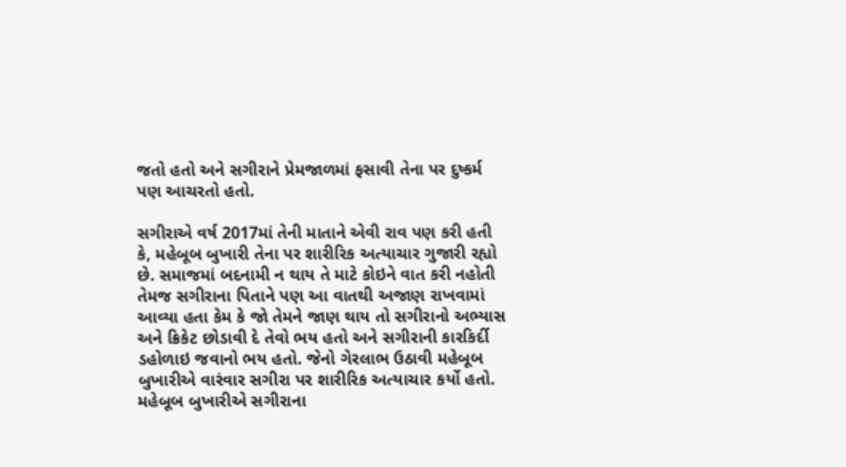જતો હતો અને સગીરાને પ્રેમજાળમાં ફસાવી તેના પર દુષ્કર્મ પણ આચરતો હતો.

સગીરાએ વર્ષ 2017માં તેની માતાને એવી રાવ પણ કરી હતી કે, મહેબૂબ બુખારી તેના પર શારીરિક અત્યાચાર ગુજારી રહ્યો છે. સમાજમાં બદનામી ન થાય તે માટે કોઇને વાત કરી નહોતી તેમજ સગીરાના પિતાને પણ આ વાતથી અજાણ રાખવામાં આવ્યા હતા કેમ કે જો તેમને જાણ થાય તો સગીરાનો અભ્યાસ અને ક્રિકેટ છોડાવી દે તેવો ભય હતો અને સગીરાની કારકિર્દી ડહોળાઇ જવાનો ભય હતો. જેનો ગેરલાભ ઉઠાવી મહેબૂબ બુખારીએ વારંવાર સગીરા પર શારીરિક અત્યાચાર કર્યો હતો. મહેબૂબ બુખારીએ સગીરાના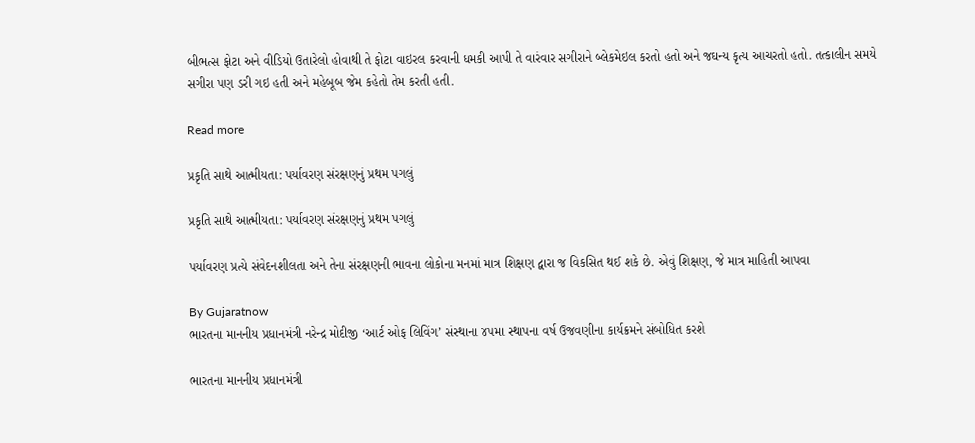બીભત્સ ફોટા અને વીડિયો ઉતારેલો હોવાથી તે ફોટા વાઇરલ કરવાની ધમકી આપી તે વારંવાર સગીરાને બ્લેકમેઇલ કરતો હતો અને જઘન્ય કૃત્ય આચરતો હતો. તત્કાલીન સમયે સગીરા પણ ડરી ગઇ હતી અને મહેબૂબ જેમ કહેતો તેમ કરતી હતી.

Read more

પ્રકૃતિ સાથે આત્મીયતા: પર્યાવરણ સંરક્ષણનું પ્રથમ પગલું

પ્રકૃતિ સાથે આત્મીયતા: પર્યાવરણ સંરક્ષણનું પ્રથમ પગલું

પર્યાવરણ પ્રત્યે સંવેદનશીલતા અને તેના સંરક્ષણની ભાવના લોકોના મનમાં માત્ર શિક્ષણ દ્વારા જ વિકસિત થઈ શકે છે. એવું શિક્ષણ, જે માત્ર માહિતી આપવા

By Gujaratnow
ભારતના માનનીય પ્રધાનમંત્રી નરેન્દ્ર મોદીજી ‘આર્ટ ઓફ લિવિંગ’ સંસ્થાના ૪૫મા સ્થાપના વર્ષ ઉજવણીના કાર્યક્રમને સંબોધિત કરશે

ભારતના માનનીય પ્રધાનમંત્રી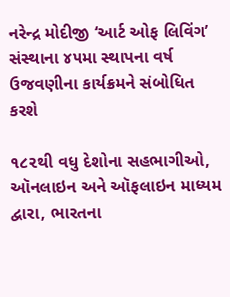નરેન્દ્ર મોદીજી ‘આર્ટ ઓફ લિવિંગ’ સંસ્થાના ૪૫મા સ્થાપના વર્ષ ઉજવણીના કાર્યક્રમને સંબોધિત કરશે

૧૮૨થી વધુ દેશોના સહભાગીઓ, ઑનલાઇન અને ઑફલાઇન માધ્યમ દ્વારા, ભારતના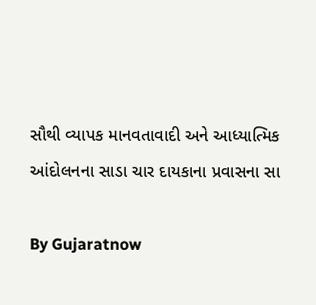સૌથી વ્યાપક માનવતાવાદી અને આધ્યાત્મિક આંદોલનના સાડા ચાર દાયકાના પ્રવાસના સા

By Gujaratnow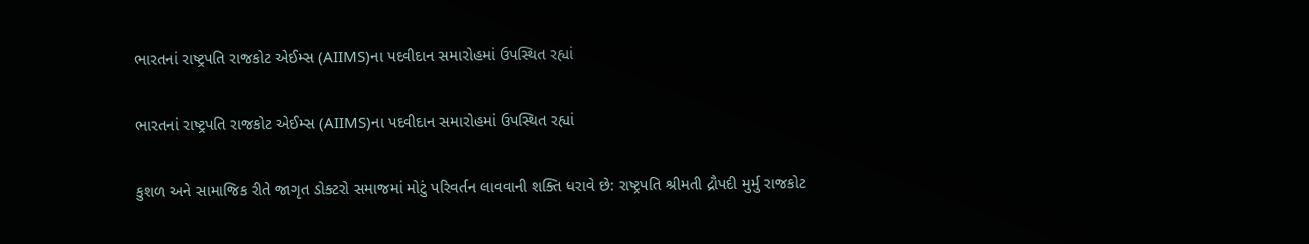ભારતનાં રાષ્ટ્રપતિ રાજકોટ એઈમ્સ (AIIMS)ના પદવીદાન સમારોહમાં ઉપસ્થિત રહ્યાં

ભારતનાં રાષ્ટ્રપતિ રાજકોટ એઈમ્સ (AIIMS)ના પદવીદાન સમારોહમાં ઉપસ્થિત રહ્યાં

કુશળ અને સામાજિક રીતે જાગૃત ડોક્ટરો સમાજમાં મોટું પરિવર્તન લાવવાની શક્તિ ધરાવે છે: રાષ્ટ્રપતિ શ્રીમતી દ્રૌપદી મુર્મુ રાજકોટ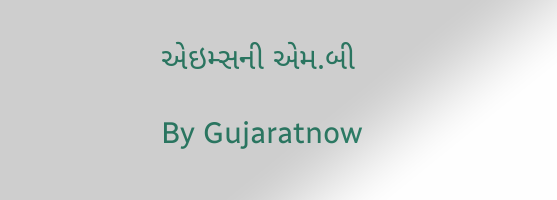એઇમ્સની એમ.બી

By Gujaratnow